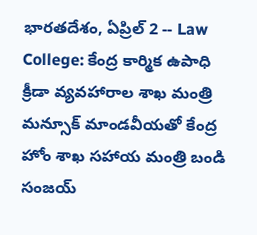భారతదేశం, ఏప్రిల్ 2 -- Law College: కేంద్ర కార్మిక ఉపాధి క్రీడా వ్యవహారాల శాఖ మంత్రి మన్సూక్ మాండవీయతో కేంద్ర హోం శాఖ సహాయ మంత్రి బండి సంజయ్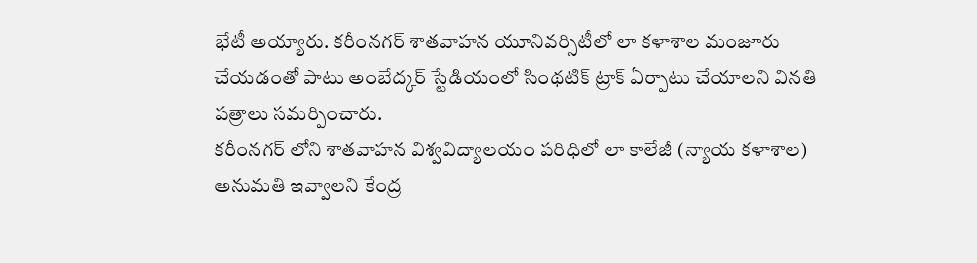భేటీ అయ్యారు. కరీంనగర్ శాతవాహన యూనివర్సిటీలో లా కళాశాల మంజూరు చేయడంతో పాటు అంబేద్కర్ స్టేడియంలో సింథటిక్ ట్రాక్ ఏర్పాటు చేయాలని వినతి పత్రాలు సమర్పించారు.
కరీంనగర్ లోని శాతవాహన విశ్వవిద్యాలయం పరిధిలో లా కాలేజీ (న్యాయ కళాశాల) అనుమతి ఇవ్వాలని కేంద్ర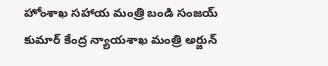హోంశాఖ సహాయ మంత్రి బండి సంజయ్ కుమార్ కేంద్ర న్యాయశాఖ మంత్రి అర్జున్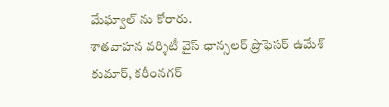మేఘ్వాల్ ను కోరారు.
శాతవాహన వర్శిటీ వైస్ ఛాన్సలర్ ప్రొఫెసర్ ఉమేశ్ కుమార్, కరీంనగర్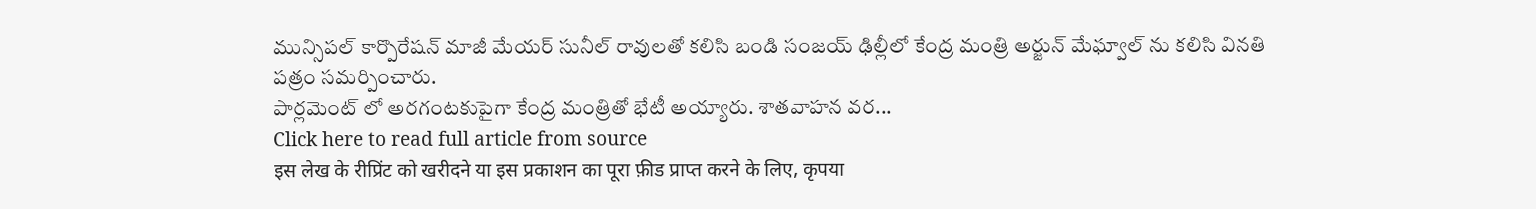మున్సిపల్ కార్పొరేషన్ మాజీ మేయర్ సునీల్ రావులతో కలిసి బండి సంజయ్ ఢిల్లీలో కేంద్ర మంత్రి అర్జున్ మేఘ్వాల్ ను కలిసి వినతి పత్రం సమర్పించారు.
పార్లమెంట్ లో అరగంటకుపైగా కేంద్ర మంత్రితో భేటీ అయ్యారు. శాతవాహన వర...
Click here to read full article from source
इस लेख के रीप्रिंट को खरीदने या इस प्रकाशन का पूरा फ़ीड प्राप्त करने के लिए, कृपया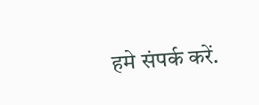हमे संपर्क करें.